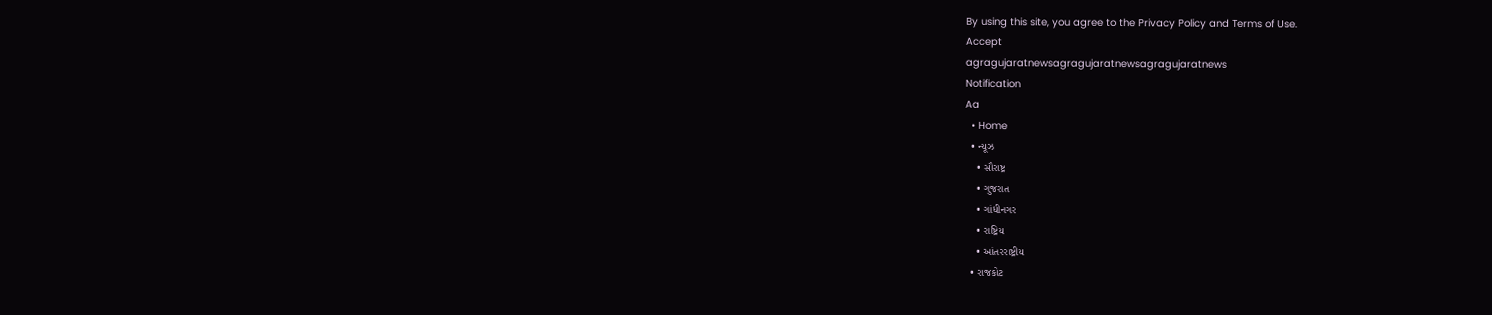By using this site, you agree to the Privacy Policy and Terms of Use.
Accept
agragujaratnewsagragujaratnewsagragujaratnews
Notification
Aa
  • Home
  • ન્યૂઝ
    • સૌરાષ્ટ્ર
    • ગુજરાત
    • ગાંધીનગર
    • રાષ્ટ્રિય
    • આંતરરાષ્ટ્રીય
  • રાજકોટ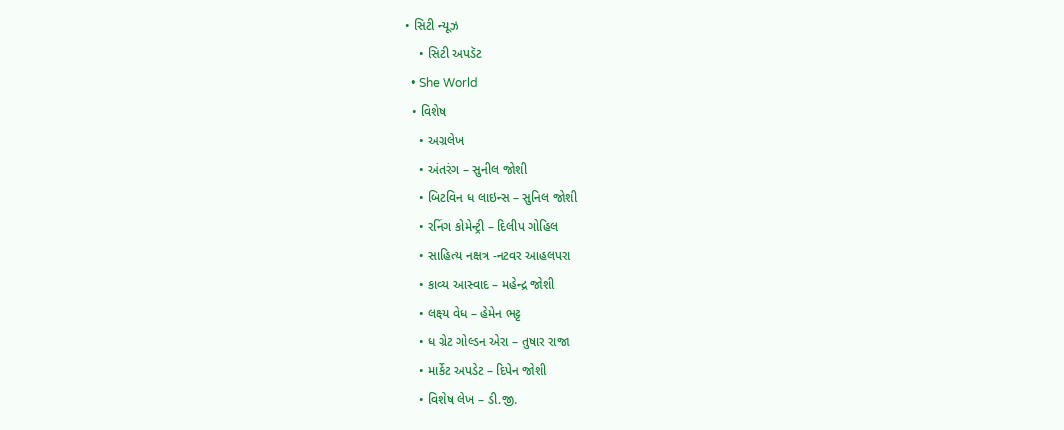• સિટી ન્યૂઝ
    • સિટી અપડૅટ
  • She World
  • વિશેષ
    • અગ્રલેખ
    • અંતરંગ – સુનીલ જોશી
    • બિટવિન ધ લાઇન્સ – સુનિલ જોશી
    • રનિંગ કોમેન્ટ્રી – દિલીપ ગોહિલ
    • સાહિત્ય નક્ષત્ર -નટવર આહલપરા
    • કાવ્ય આસ્વાદ – મહેન્દ્ર જોશી
    • લક્ષ્ય વેધ – હેમેન ભટ્ટ
    • ધ ગ્રેટ ગોલ્ડન એરા – તુષાર રાજા
    • માર્કેટ અપડેટ – દિપેન જોશી
    • વિશેષ લેખ – ડી.જી.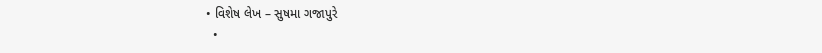• વિશેષ લેખ – સુષમા ગજાપુરે
  •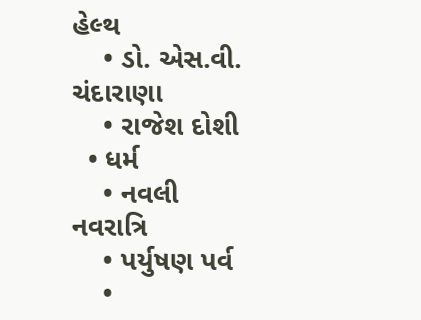હેલ્થ
    • ડો. એસ.વી. ચંદારાણા
    • રાજેશ દોશી
  • ધર્મ
    • નવલી નવરાત્રિ
    • પર્યુષણ પર્વ
    •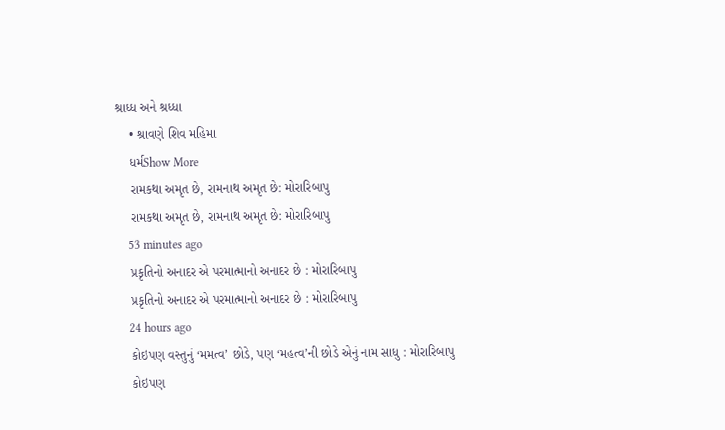શ્રાધ્ધ અને શ્રધ્ધા
    • શ્રાવણે શિવ મહિમા
    ધર્મShow More
    રામકથા અમૃત છે, રામનાથ અમૃત છે: મોરારિબાપુ
    રામકથા અમૃત છે, રામનાથ અમૃત છે: મોરારિબાપુ
    53 minutes ago
    પ્રકૃતિનો અનાદર એ પરમાત્માનો અનાદર છે : મોરારિબાપુ
    પ્રકૃતિનો અનાદર એ પરમાત્માનો અનાદર છે : મોરારિબાપુ
    24 hours ago
    કોઇપણ વસ્તુનું ‘મમત્વ’ છોડે, પણ ‘મહત્વ’ની છોડે એનું નામ સાધુ : મોરારિબાપુ
    કોઇપણ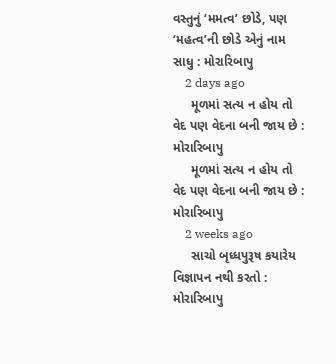વસ્તુનું ‘મમત્વ’ છોડે, પણ ‘મહત્વ’ની છોડે એનું નામ સાધુ : મોરારિબાપુ
    2 days ago
     મૂળમાં સત્ય ન હોય તો વેદ પણ વેદના બની જાય છે : મોરારિબાપુ
     મૂળમાં સત્ય ન હોય તો વેદ પણ વેદના બની જાય છે : મોરારિબાપુ
    2 weeks ago
     સાચો બૃધ્ધપુરૂષ કયારેય વિજ્ઞાપન નથી કરતો : મોરારિબાપુ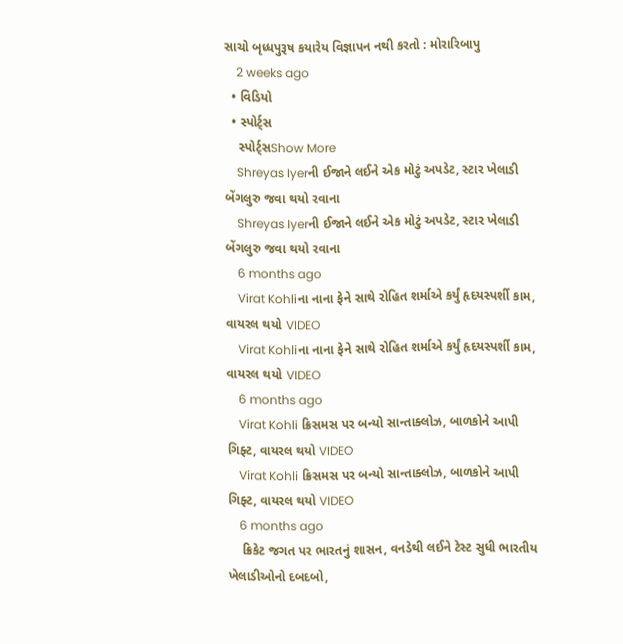સાચો બૃધ્ધપુરૂષ કયારેય વિજ્ઞાપન નથી કરતો : મોરારિબાપુ
    2 weeks ago
  • વિડિયો
  • સ્પોર્ટ્સ
    સ્પોર્ટ્સShow More
    Shreyas Iyerની ઈજાને લઈને એક મોટું અપડેટ, સ્ટાર ખેલાડી બેંગલુરુ જવા થયો રવાના
    Shreyas Iyerની ઈજાને લઈને એક મોટું અપડેટ, સ્ટાર ખેલાડી બેંગલુરુ જવા થયો રવાના
    6 months ago
    Virat Kohliના નાના ફેને સાથે રોહિત શર્માએ કર્યું હૃદયસ્પર્શી કામ, વાયરલ થયો VIDEO
    Virat Kohliના નાના ફેને સાથે રોહિત શર્માએ કર્યું હૃદયસ્પર્શી કામ, વાયરલ થયો VIDEO
    6 months ago
    Virat Kohli ક્રિસમસ પર બન્યો સાન્તાક્લોઝ, બાળકોને આપી ગિફ્ટ, વાયરલ થયો VIDEO
    Virat Kohli ક્રિસમસ પર બન્યો સાન્તાક્લોઝ, બાળકોને આપી ગિફ્ટ, વાયરલ થયો VIDEO
    6 months ago
    ક્રિકેટ જગત પર ભારતનું શાસન, વનડેથી લઈને ટેસ્ટ સુધી ભારતીય ખેલાડીઓનો દબદબો,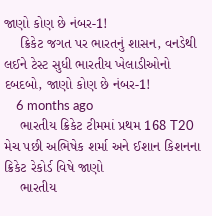જાણો કોણ છે નંબર-1!
    ક્રિકેટ જગત પર ભારતનું શાસન, વનડેથી લઈને ટેસ્ટ સુધી ભારતીય ખેલાડીઓનો દબદબો, જાણો કોણ છે નંબર-1!
    6 months ago
    ભારતીય ક્રિકેટ ટીમમાં પ્રથમ 168 T20 મેચ પછી અભિષેક શર્મા અને ઈશાન કિશનના ક્રિકેટ રેકોર્ડ વિષે જાણો
    ભારતીય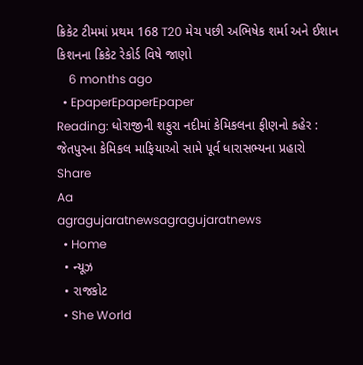ક્રિકેટ ટીમમાં પ્રથમ 168 T20 મેચ પછી અભિષેક શર્મા અને ઈશાન કિશનના ક્રિકેટ રેકોર્ડ વિષે જાણો
    6 months ago
  • EpaperEpaperEpaper
Reading: ધોરાજીની શફુરા નદીમાં કેમિકલના ફીણનો કહેર : જેતપુરના કેમિકલ માફિયાઓ સામે પૂર્વ ધારાસભ્યના પ્રહારો
Share
Aa
agragujaratnewsagragujaratnews
  • Home
  • ન્યૂઝ
  • રાજકોટ
  • She World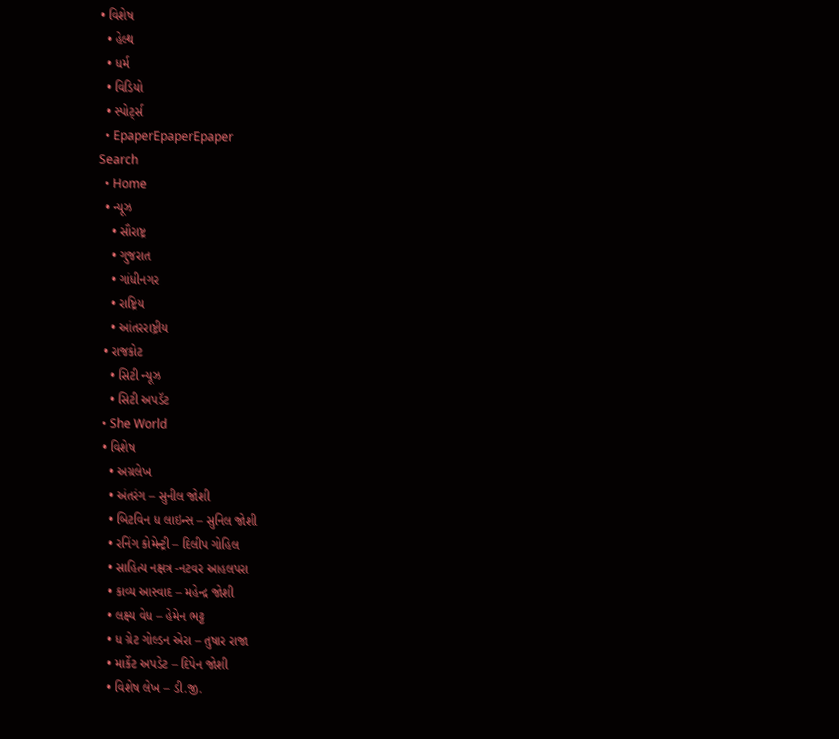• વિશેષ
  • હેલ્થ
  • ધર્મ
  • વિડિયો
  • સ્પોર્ટ્સ
  • EpaperEpaperEpaper
Search
  • Home
  • ન્યૂઝ
    • સૌરાષ્ટ્ર
    • ગુજરાત
    • ગાંધીનગર
    • રાષ્ટ્રિય
    • આંતરરાષ્ટ્રીય
  • રાજકોટ
    • સિટી ન્યૂઝ
    • સિટી અપડૅટ
  • She World
  • વિશેષ
    • અગ્રલેખ
    • અંતરંગ – સુનીલ જોશી
    • બિટવિન ધ લાઇન્સ – સુનિલ જોશી
    • રનિંગ કોમેન્ટ્રી – દિલીપ ગોહિલ
    • સાહિત્ય નક્ષત્ર -નટવર આહલપરા
    • કાવ્ય આસ્વાદ – મહેન્દ્ર જોશી
    • લક્ષ્ય વેધ – હેમેન ભટ્ટ
    • ધ ગ્રેટ ગોલ્ડન એરા – તુષાર રાજા
    • માર્કેટ અપડેટ – દિપેન જોશી
    • વિશેષ લેખ – ડી.જી.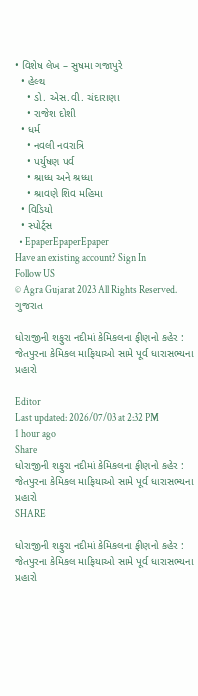• વિશેષ લેખ – સુષમા ગજાપુરે
  • હેલ્થ
    • ડો. એસ.વી. ચંદારાણા
    • રાજેશ દોશી
  • ધર્મ
    • નવલી નવરાત્રિ
    • પર્યુષણ પર્વ
    • શ્રાધ્ધ અને શ્રધ્ધા
    • શ્રાવણે શિવ મહિમા
  • વિડિયો
  • સ્પોર્ટ્સ
  • EpaperEpaperEpaper
Have an existing account? Sign In
Follow US
© Agra Gujarat 2023 All Rights Reserved.
ગુજરાત

ધોરાજીની શફુરા નદીમાં કેમિકલના ફીણનો કહેર : જેતપુરના કેમિકલ માફિયાઓ સામે પૂર્વ ધારાસભ્યના પ્રહારો

Editor
Last updated: 2026/07/03 at 2:32 PM
1 hour ago
Share
ધોરાજીની શફુરા નદીમાં કેમિકલના ફીણનો કહેર : જેતપુરના કેમિકલ માફિયાઓ સામે પૂર્વ ધારાસભ્યના પ્રહારો
SHARE

ધોરાજીની શફુરા નદીમાં કેમિકલના ફીણનો કહેર : જેતપુરના કેમિકલ માફિયાઓ સામે પૂર્વ ધારાસભ્યના પ્રહારો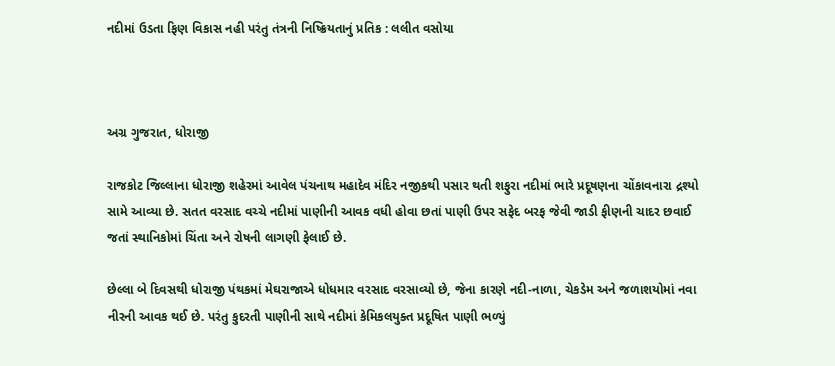નદીમાં ઉડતા ફિણ વિકાસ નહી પરંતુ તંત્રની નિષ્ક્રિયતાનું પ્રતિક : લલીત વસોયા



અગ્ર ગુજરાત, ધોરાજી

રાજકોટ જિલ્લાના ધોરાજી શહેરમાં આવેલ પંચનાથ મહાદેવ મંદિર નજીકથી પસાર થતી શફુરા નદીમાં ભારે પ્રદૂષણના ચોંકાવનારા દ્રશ્યો સામે આવ્યા છે. સતત વરસાદ વચ્ચે નદીમાં પાણીની આવક વધી હોવા છતાં પાણી ઉપર સફેદ બરફ જેવી જાડી ફીણની ચાદર છવાઈ જતાં સ્થાનિકોમાં ચિંતા અને રોષની લાગણી ફેલાઈ છે.

છેલ્લા બે દિવસથી ધોરાજી પંથકમાં મેઘરાજાએ ધોધમાર વરસાદ વરસાવ્યો છે, જેના કારણે નદી-નાળા, ચેકડેમ અને જળાશયોમાં નવા નીરની આવક થઈ છે. પરંતુ કુદરતી પાણીની સાથે નદીમાં કેમિકલયુક્ત પ્રદૂષિત પાણી ભળ્યું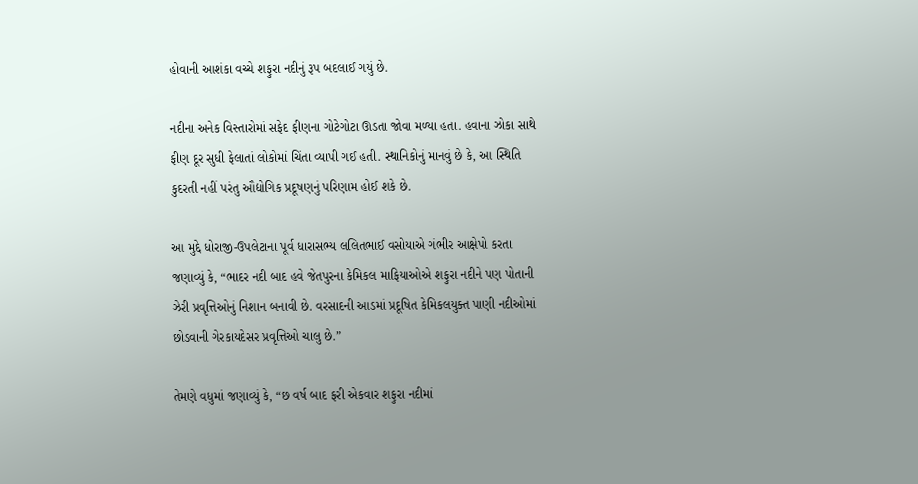હોવાની આશંકા વચ્ચે શફુરા નદીનું રૂપ બદલાઈ ગયું છે.

નદીના અનેક વિસ્તારોમાં સફેદ ફીણના ગોટેગોટા ઊડતા જોવા મળ્યા હતા. હવાના ઝોકા સાથે ફીણ દૂર સુધી ફેલાતાં લોકોમાં ચિંતા વ્યાપી ગઈ હતી. સ્થાનિકોનું માનવું છે કે, આ સ્થિતિ કુદરતી નહીં પરંતુ ઔદ્યોગિક પ્રદૂષણનું પરિણામ હોઈ શકે છે.

આ મુદ્દે ધોરાજી-ઉપલેટાના પૂર્વ ધારાસભ્ય લલિતભાઈ વસોયાએ ગંભીર આક્ષેપો કરતા જણાવ્યું કે, “ભાદર નદી બાદ હવે જેતપુરના કેમિકલ માફિયાઓએ શફુરા નદીને પણ પોતાની ઝેરી પ્રવૃત્તિઓનું નિશાન બનાવી છે. વરસાદની આડમાં પ્રદૂષિત કેમિકલયુક્ત પાણી નદીઓમાં છોડવાની ગેરકાયદેસર પ્રવૃત્તિઓ ચાલુ છે.”

તેમણે વધુમાં જણાવ્યું કે, “છ વર્ષ બાદ ફરી એકવાર શફુરા નદીમાં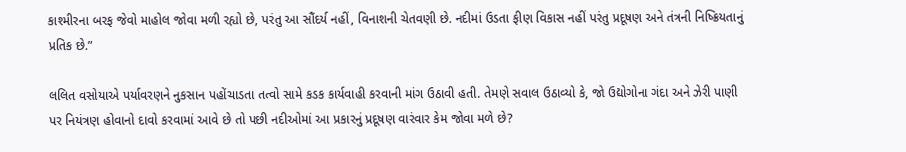કાશ્મીરના બરફ જેવો માહોલ જોવા મળી રહ્યો છે, પરંતુ આ સૌંદર્ય નહીં, વિનાશની ચેતવણી છે. નદીમાં ઉડતા ફીણ વિકાસ નહીં પરંતુ પ્રદૂષણ અને તંત્રની નિષ્ક્રિયતાનું પ્રતિક છે.”

લલિત વસોયાએ પર્યાવરણને નુકસાન પહોંચાડતા તત્વો સામે કડક કાર્યવાહી કરવાની માંગ ઉઠાવી હતી. તેમણે સવાલ ઉઠાવ્યો કે, જો ઉદ્યોગોના ગંદા અને ઝેરી પાણી પર નિયંત્રણ હોવાનો દાવો કરવામાં આવે છે તો પછી નદીઓમાં આ પ્રકારનું પ્રદૂષણ વારંવાર કેમ જોવા મળે છે?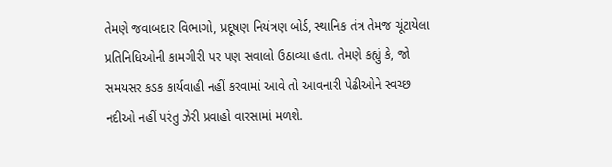તેમણે જવાબદાર વિભાગો, પ્રદૂષણ નિયંત્રણ બોર્ડ, સ્થાનિક તંત્ર તેમજ ચૂંટાયેલા પ્રતિનિધિઓની કામગીરી પર પણ સવાલો ઉઠાવ્યા હતા. તેમણે કહ્યું કે, જો સમયસર કડક કાર્યવાહી નહીં કરવામાં આવે તો આવનારી પેઢીઓને સ્વચ્છ નદીઓ નહીં પરંતુ ઝેરી પ્રવાહો વારસામાં મળશે.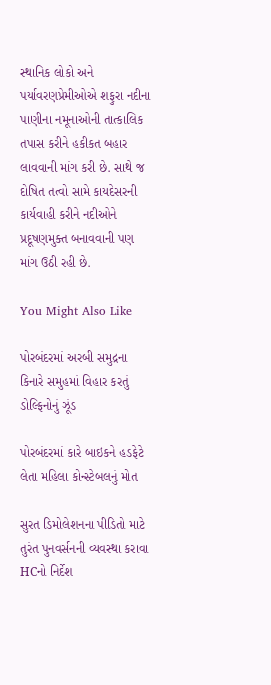સ્થાનિક લોકો અને પર્યાવરણપ્રેમીઓએ શફુરા નદીના પાણીના નમૂનાઓની તાત્કાલિક તપાસ કરીને હકીકત બહાર લાવવાની માંગ કરી છે. સાથે જ દોષિત તત્વો સામે કાયદેસરની કાર્યવાહી કરીને નદીઓને પ્રદૂષણમુક્ત બનાવવાની પણ માંગ ઉઠી રહી છે.

You Might Also Like

પોરબંદરમાં અરબી સમુદ્રના કિનારે સમુહમાં વિહાર કરતું ડોલ્ફિનોનું ઝૂંડ

પોરબંદરમાં કારે બાઇકને હડફેટે લેતા મહિલા કોન્સ્ટેબલનું મોત

સુરત ડિમોલેશનના પીડિતો માટે તુરંત પુનવર્સનની વ્યવસ્થા કરાવા HCનો નિર્દેશ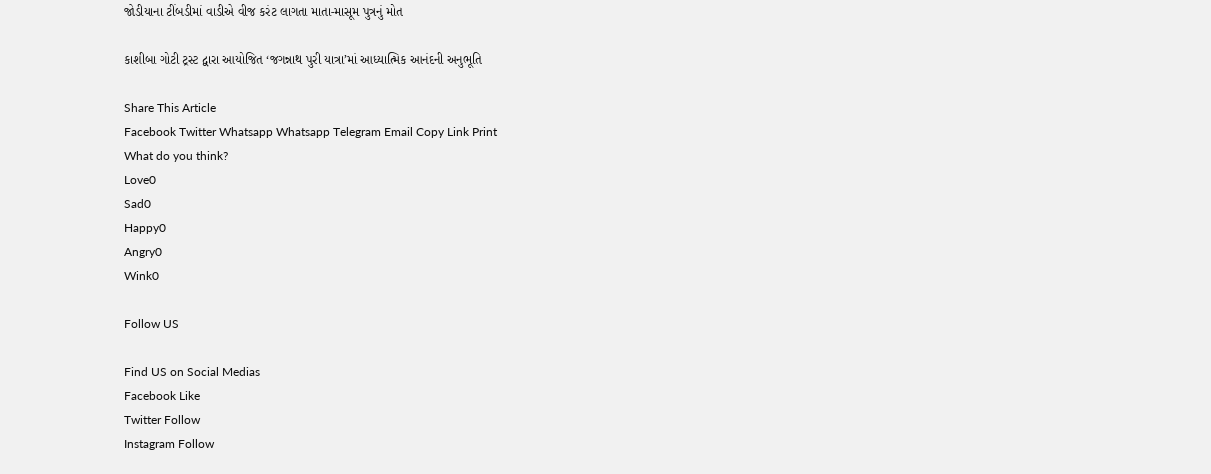જોડીયાના ટીંબડીમાં વાડીએ વીજ કરંટ લાગતા માતા-માસૂમ પુત્રનું મોત

કાશીબા ગોટી ટ્રસ્ટ દ્વારા આયોજિત ‘જગન્નાથ પુરી યાત્રા’માં આધ્યાત્મિક આનંદની અનુભૂતિ

Share This Article
Facebook Twitter Whatsapp Whatsapp Telegram Email Copy Link Print
What do you think?
Love0
Sad0
Happy0
Angry0
Wink0

Follow US

Find US on Social Medias
Facebook Like
Twitter Follow
Instagram Follow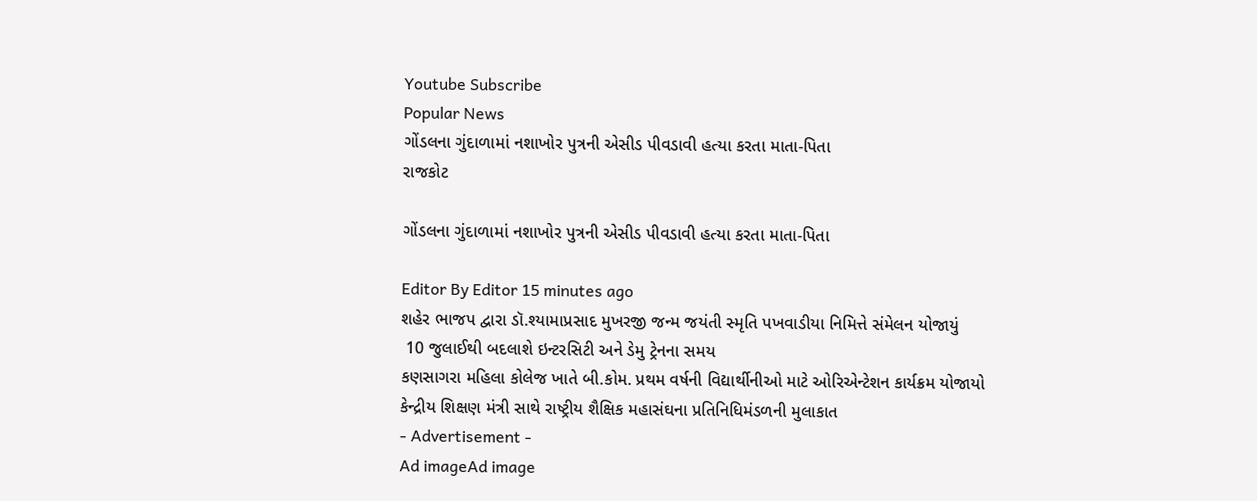Youtube Subscribe
Popular News
ગોંડલના ગુંદાળામાં નશાખોર પુત્રની એસીડ પીવડાવી હત્યા કરતા માતા-પિતા
રાજકોટ

ગોંડલના ગુંદાળામાં નશાખોર પુત્રની એસીડ પીવડાવી હત્યા કરતા માતા-પિતા

Editor By Editor 15 minutes ago
શહેર ભાજપ દ્વારા ડૉ.શ્યામાપ્રસાદ મુખરજી જન્મ જયંતી સ્મૃતિ પખવાડીયા નિમિત્તે સંમેલન યોજાયું
 10 જુલાઈથી બદલાશે ઇન્ટરસિટી અને ડેમુ ટ્રેનના સમય
કણસાગરા મહિલા કોલેજ ખાતે બી.કોમ. પ્રથમ વર્ષની વિદ્યાર્થીનીઓ માટે ઓરિએન્ટેશન કાર્યક્રમ યોજાયો
કેન્દ્રીય શિક્ષણ મંત્રી સાથે રાષ્ટ્રીય શૈક્ષિક મહાસંઘના પ્રતિનિધિમંડળની મુલાકાત
- Advertisement -
Ad imageAd image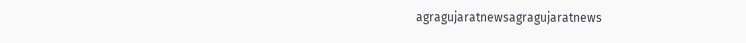agragujaratnewsagragujaratnews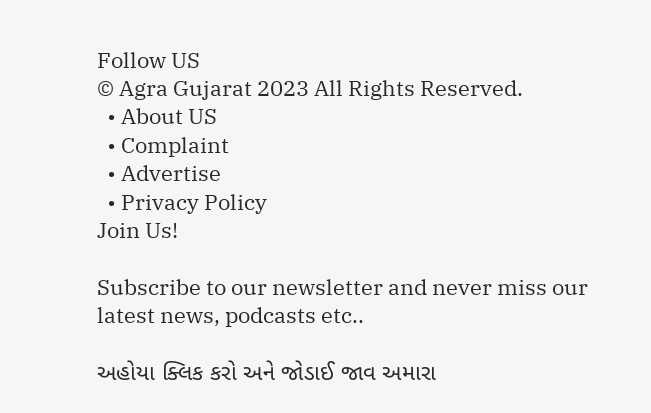Follow US
© Agra Gujarat 2023 All Rights Reserved.
  • About US
  • Complaint
  • Advertise
  • Privacy Policy
Join Us!

Subscribe to our newsletter and never miss our latest news, podcasts etc..

અહોયા ક્લિક કરો અને જોડાઈ જાવ અમારા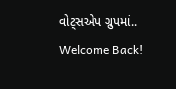વોટ્સએપ ગ્રુપમાં..
Welcome Back!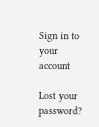Sign in to your account

Lost your password?